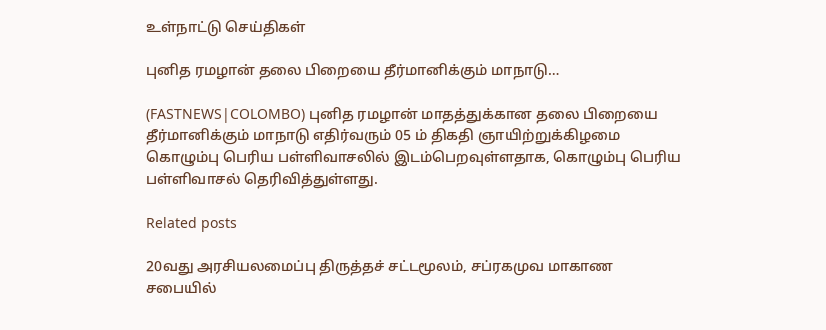உள்நாட்டு செய்திகள்

புனித ரமழான் தலை பிறையை தீர்மானிக்கும் மாநாடு…

(FASTNEWS|COLOMBO) புனித ரமழான் மாதத்துக்கான தலை பிறையை தீர்மானிக்கும் மாநாடு எதிர்வரும் 05 ம் திகதி ஞாயிற்றுக்கிழமை கொழும்பு பெரிய பள்ளிவாசலில் இடம்பெறவுள்ளதாக, கொழும்பு பெரிய பள்ளிவாசல் தெரிவித்துள்ளது.

Related posts

20வது அரசியலமைப்பு திருத்தச் சட்டமூலம், சப்ரகமுவ மாகாண சபையில்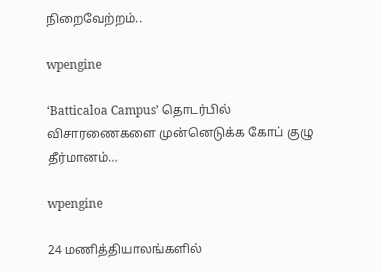நிறைவேற்றம்..

wpengine

‘Batticaloa Campus’ தொடர்பில் விசாரணைகளை முன்னெடுக்க கோப் குழு தீர்மானம்…

wpengine

24 மணித்தியாலங்களில்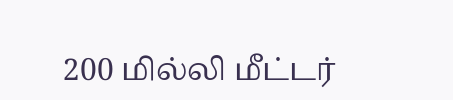200 மில்லி மீட்டர்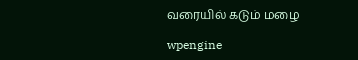வரையில் கடும் மழை

wpengine